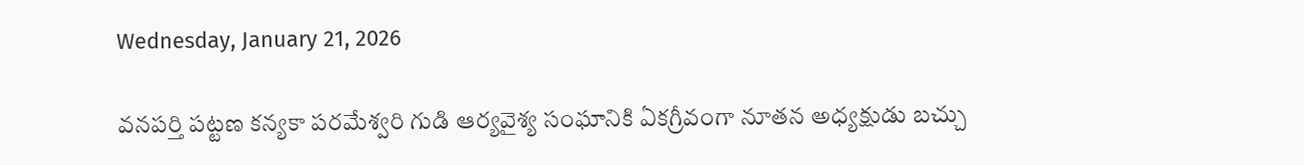Wednesday, January 21, 2026

వనపర్తి పట్టణ కన్యకా పరమేశ్వరి గుడి ఆర్యవైశ్య సంఘానికి ఏకగ్రీవంగా నూతన అధ్యక్షుడు బచ్చు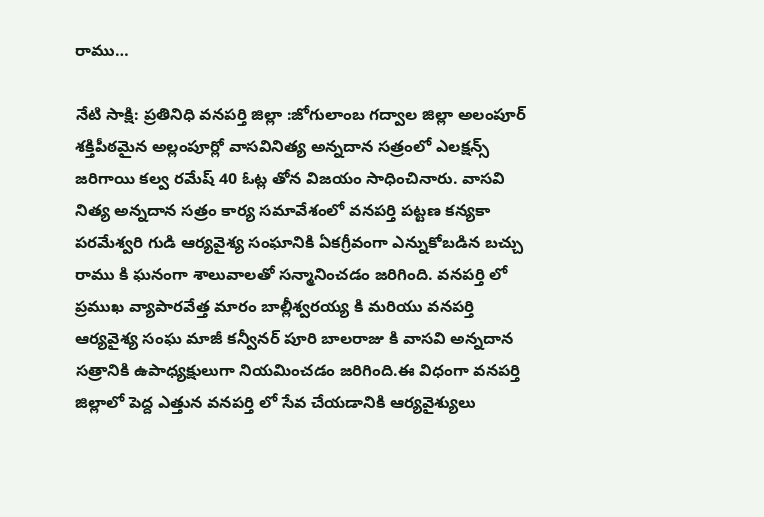రాము…

నేటి సాక్షి: ప్రతినిధి వనపర్తి జిల్లా :జోగులాంబ గద్వాల జిల్లా అలంపూర్ శక్తిపీఠమైన అల్లంపూర్లో వాసవినిత్య అన్నదాన సత్రంలో ఎలక్షన్స్ జరిగాయి కల్వ రమేష్ 40 ఓట్ల తోన విజయం సాధించినారు. వాసవి నిత్య అన్నదాన సత్రం కార్య సమావేశంలో వనపర్తి పట్టణ కన్యకా పరమేశ్వరి గుడి ఆర్యవైశ్య సంఘానికి ఏకగ్రీవంగా ఎన్నుకోబడిన బచ్చు రాము కి ఘనంగా శాలువాలతో సన్మానించడం జరిగింది. వనపర్తి లో ప్రముఖ వ్యాపారవేత్త మారం బాల్లీశ్వరయ్య కి మరియు వనపర్తి ఆర్యవైశ్య సంఘ మాజీ కన్వీనర్ పూరి బాలరాజు కి వాసవి అన్నదాన సత్రానికి ఉపాధ్యక్షులుగా నియమించడం జరిగింది.ఈ విధంగా వనపర్తి జిల్లాలో పెద్ద ఎత్తున వనపర్తి లో సేవ చేయడానికి ఆర్యవైశ్యులు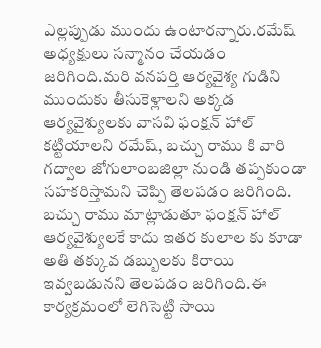ఎల్లప్పుడు ముందు ఉంటారన్నారు.రమేష్ అధ్యక్షులు సన్మానం చేయడం జరిగింది.మరి వనపర్తి ఆర్యవైశ్య గుడిని ముందుకు తీసుకెళ్లాలని అక్కడ ఆర్యవైశ్యులకు వాసవి ఫంక్షన్ హాల్ కట్టియాలని రమేష్, బచ్చు రాము కి వారి గద్వాల జోగులాంబజిల్లా నుండి తప్పకుండా సహకరిస్తామని చెప్పి తెలపడం జరిగింది. బచ్చు రాము మాట్లాడుతూ ఫంక్షన్ హాల్ ఆర్యవైశ్యులకే కాదు ఇతర కులాల కు కూడా అతి తక్కువ డబ్బులకు కిరాయి ఇవ్వబడునని తెలపడం జరిగింది.ఈ కార్యక్రమంలో లెగిసెట్టి సాయి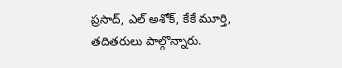ప్రసాద్, ఎల్ అశోక్, కేకే మూర్తి, తదితరులు పాల్గొన్నారు.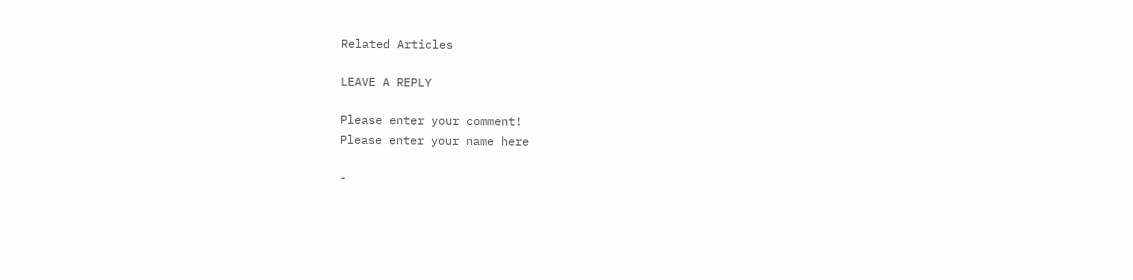Related Articles

LEAVE A REPLY

Please enter your comment!
Please enter your name here

-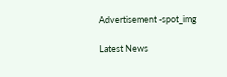Advertisement -spot_img

Latest News